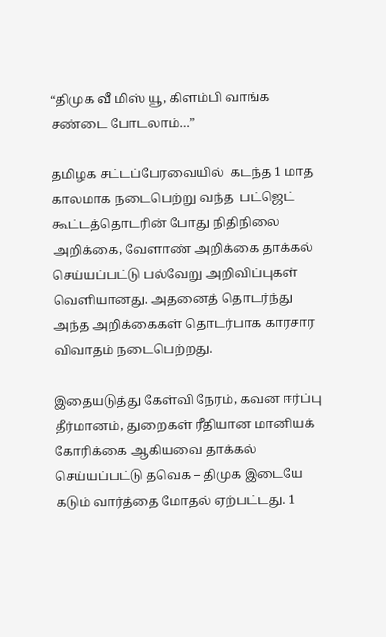“திமுக வீ மிஸ் யூ, கிளம்பி வாங்க சண்டை போடலாம்…”

தமிழக சட்டப்பேரவையில்  கடந்த 1 மாத காலமாக நடைபெற்று வந்த  பட்ஜெட் கூட்டத்தொடரின் போது நிதிநிலை அறிக்கை, வேளாண் அறிக்கை தாக்கல் செய்யப்பட்டு பல்வேறு அறிவிப்புகள் வெளியானது. அதனைத் தொடர்ந்து அந்த அறிக்கைகள் தொடர்பாக காரசார விவாதம் நடைபெற்றது.

இதையடுத்து கேள்வி நேரம், கவன ஈர்ப்பு தீர்மானம், துறைகள் ரீதியான மானியக் கோரிக்கை ஆகியவை தாக்கல் செய்யப்பட்டு தவெக – திமுக இடையே கடும் வார்த்தை மோதல் ஏற்பட்டது. 1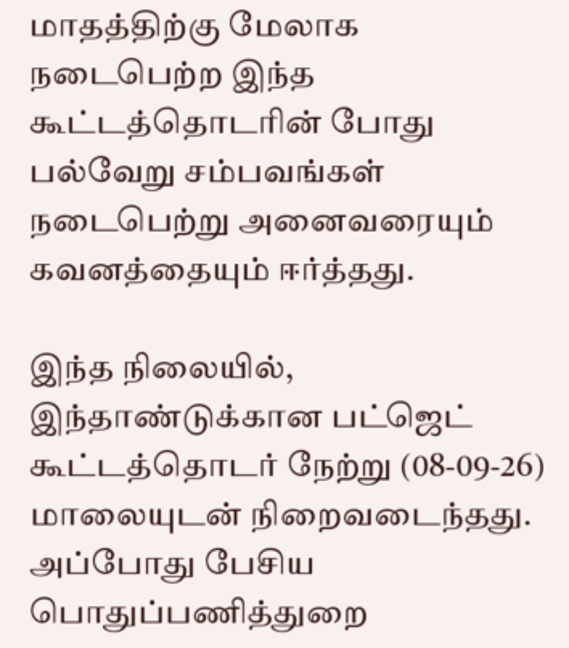மாதத்திற்கு மேலாக நடைபெற்ற இந்த கூட்டத்தொடரின் போது பல்வேறு சம்பவங்கள் நடைபெற்று அனைவரையும் கவனத்தையும் ஈர்த்தது.

இந்த நிலையில், இந்தாண்டுக்கான பட்ஜெட் கூட்டத்தொடர் நேற்று (08-09-26) மாலையுடன் நிறைவடைந்தது. அப்போது பேசிய பொதுப்பணித்துறை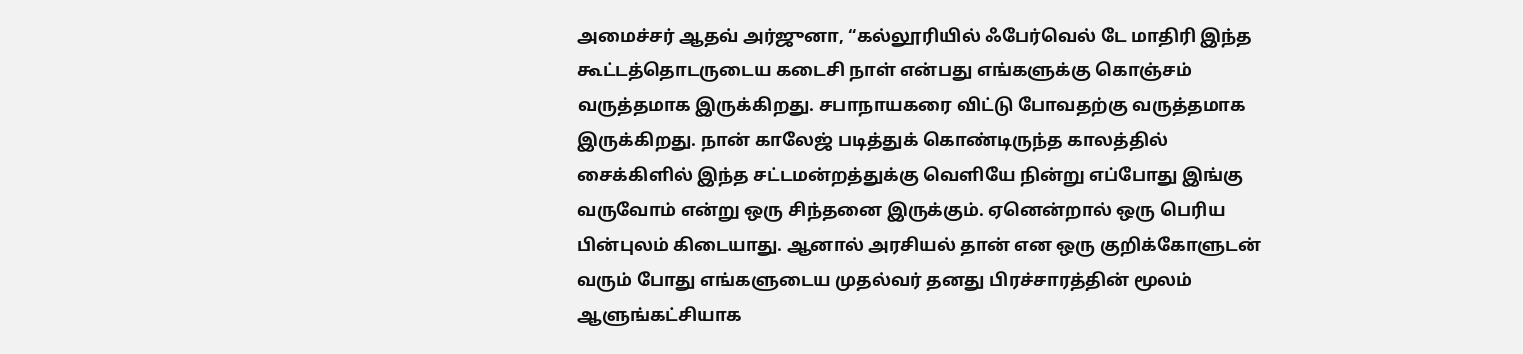அமைச்சர் ஆதவ் அர்ஜுனா, “கல்லூரியில் ஃபேர்வெல் டே மாதிரி இந்த கூட்டத்தொடருடைய கடைசி நாள் என்பது எங்களுக்கு கொஞ்சம் வருத்தமாக இருக்கிறது. சபாநாயகரை விட்டு போவதற்கு வருத்தமாக இருக்கிறது. நான் காலேஜ் படித்துக் கொண்டிருந்த காலத்தில் சைக்கிளில் இந்த சட்டமன்றத்துக்கு வெளியே நின்று எப்போது இங்கு வருவோம் என்று ஒரு சிந்தனை இருக்கும். ஏனென்றால் ஒரு பெரிய பின்புலம் கிடையாது. ஆனால் அரசியல் தான் என ஒரு குறிக்கோளுடன் வரும் போது எங்களுடைய முதல்வர் தனது பிரச்சாரத்தின் மூலம் ஆளுங்கட்சியாக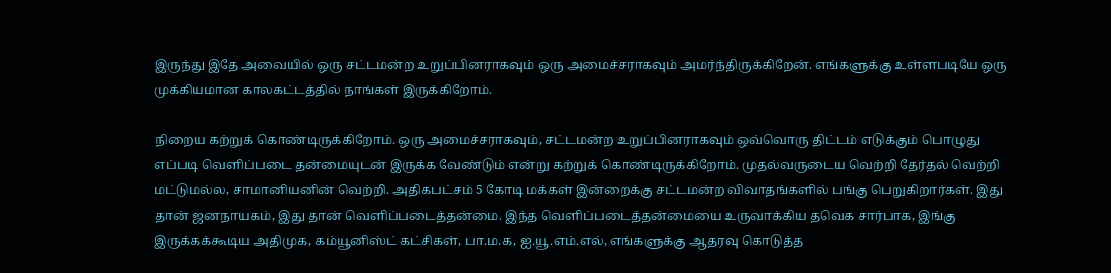இருந்து இதே அவையில் ஒரு சட்டமன்ற உறுப்பினராகவும் ஒரு அமைச்சராகவும் அமர்ந்திருக்கிறேன். எங்களுக்கு உள்ளபடியே ஒரு முக்கியமான காலகட்டத்தில் நாங்கள் இருக்கிறோம்.

நிறைய கற்றுக் கொண்டிருக்கிறோம். ஒரு அமைச்சராகவும், சட்டமன்ற உறுப்பினராகவும் ஒவ்வொரு திட்டம் எடுக்கும் பொழுது எப்படி வெளிப்படை தன்மையுடன் இருக்க வேண்டும் என்று கற்றுக் கொண்டிருக்கிறோம். முதல்வருடைய வெற்றி தேர்தல் வெற்றி மட்டுமல்ல, சாமானியனின் வெற்றி. அதிகபட்சம் 5 கோடி மக்கள் இன்றைக்கு சட்டமன்ற விவாதங்களில் பங்கு பெறுகிறார்கள். இது தான் ஜனநாயகம், இது தான் வெளிப்படைத்தன்மை. இந்த வெளிப்படைத்தன்மையை உருவாக்கிய தவெக சார்பாக, இங்கு இருக்கக்கூடிய அதிமுக, கம்யூனிஸ்ட் கட்சிகள், பா.ம.க, ஐ.யூ.எம்.எல், எங்களுக்கு ஆதரவு கொடுத்த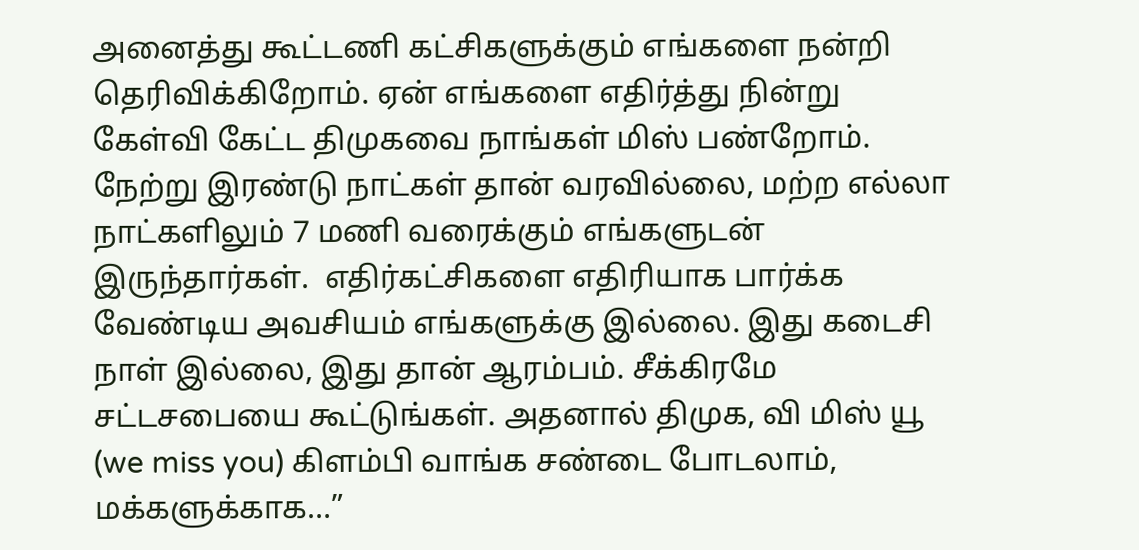அனைத்து கூட்டணி கட்சிகளுக்கும் எங்களை நன்றி தெரிவிக்கிறோம். ஏன் எங்களை எதிர்த்து நின்று கேள்வி கேட்ட திமுகவை நாங்கள் மிஸ் பண்றோம். நேற்று இரண்டு நாட்கள் தான் வரவில்லை, மற்ற எல்லா நாட்களிலும் 7 மணி வரைக்கும் எங்களுடன் இருந்தார்கள்.  எதிர்கட்சிகளை எதிரியாக பார்க்க வேண்டிய அவசியம் எங்களுக்கு இல்லை. இது கடைசி நாள் இல்லை, இது தான் ஆரம்பம். சீக்கிரமே சட்டசபையை கூட்டுங்கள். அதனால் திமுக, வி மிஸ் யூ (we miss you) கிளம்பி வாங்க சண்டை போடலாம், மக்களுக்காக…”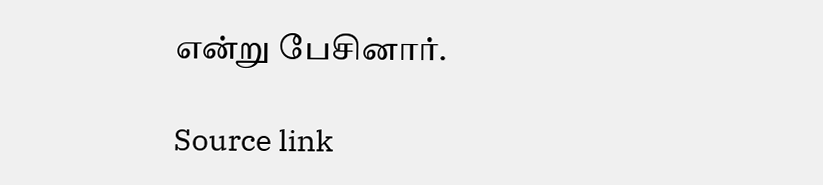என்று பேசினார்.

Source link